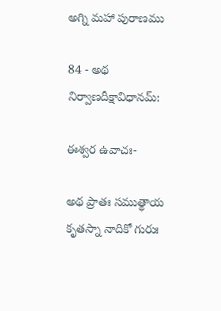అగ్ని మహా పురాణము

84 - అథ నిర్వాణదీక్షావిధానమ్:

ఈశ్వర ఉవాచః-

అథ ప్రాతః సముత్థాయ కృతస్నా నాదికో గురుః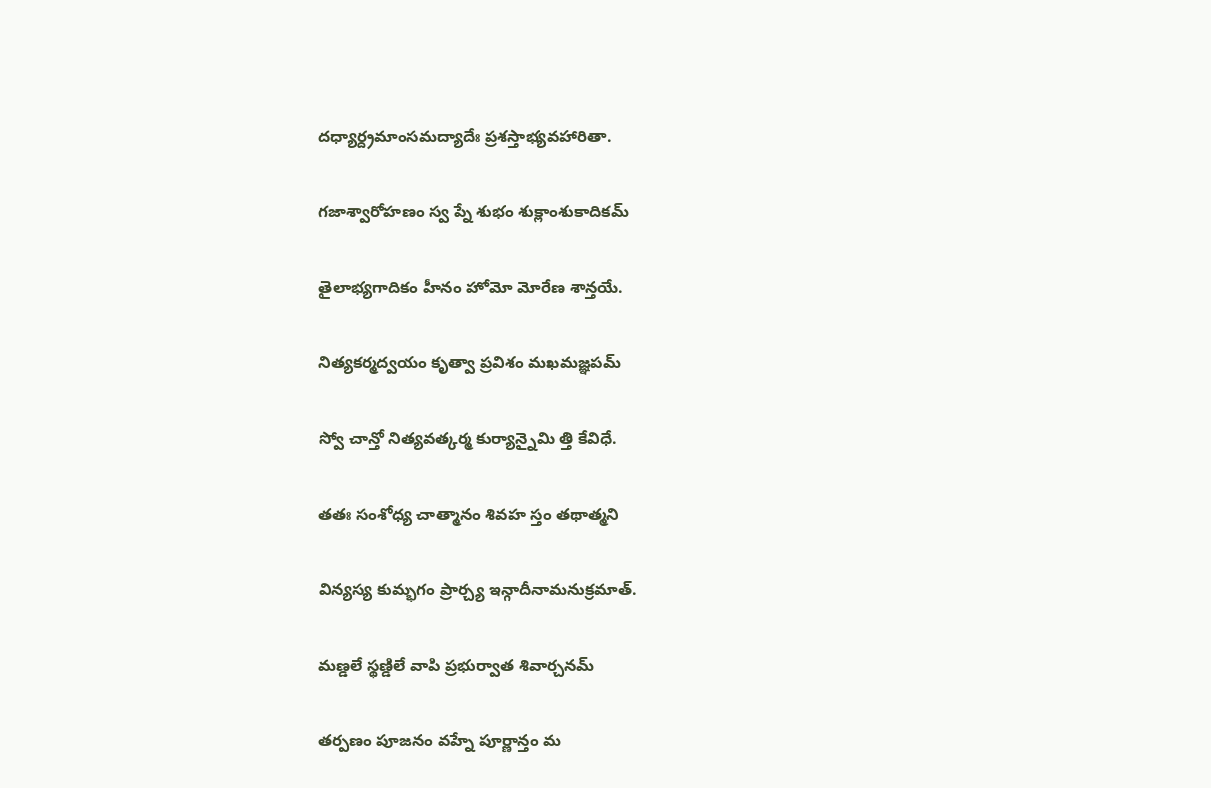దధ్యార్ద్రమాంసమద్యాదేః ప్రశస్తాభ్యవహారితా.

గజాశ్వారోహణం స్వ ప్నే శుభం శుక్లాంశుకాదికమ్

తైలాభ్యగాదికం హీనం హోమో మోరేణ శాన్తయే.

నిత్యకర్మద్వయం కృత్వా ప్రవిశం మఖమజ్ఞపమ్

స్వో చాన్తో నిత్యవత్కర్మ కుర్యాన్నైమి త్తి కేవిధే.

తతః సంశోధ్య చాత్మానం శివహ స్తం తథాత్మని

విన్యస్య కుమ్భగం ప్రార్చ్య ఇన్గాదీనామనుక్రమాత్.

మణ్డలే స్థణ్డిలే వాపి ప్రభుర్వాత శివార్చనమ్

తర్పణం పూజనం వహ్నే పూర్ణాన్తం మ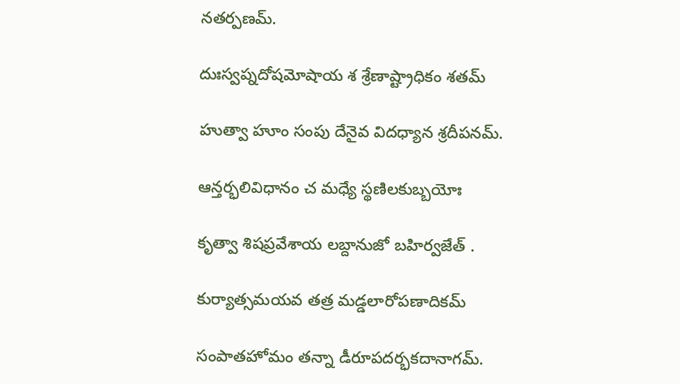నతర్పణమ్.

దుఃస్వప్నదోషమోషాయ శ శ్రేణాష్ట్రాధికం శతమ్

హుత్వా హూం సంపు దేనైవ విదధ్యాన శ్రదీపనమ్.

ఆన్తర్భలివిధానం చ మధ్యే స్థణిలకుబ్బయోః

కృత్వా శిషప్రవేశాయ లబ్దానుజో బహిర్వజేత్ .

కుర్యాత్సమయవ తత్ర మడ్డలారోపణాదికమ్

సంపాతహోమం తన్నా డీరూపదర్భకదానాగమ్.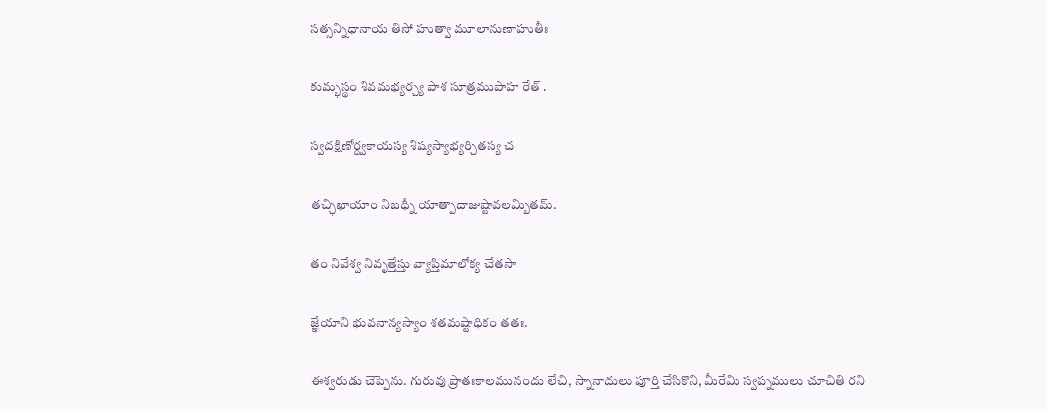సత్సన్నిధానాయ తిసో హుత్వా మూలానుణాహుతీః

కుమ్భస్థం శివమభ్యర్చ్య పాశ సూత్రముపాహ రేత్ .

స్వదక్షిణోర్ద్వకాయస్య శిష్యస్యాభ్యర్చితస్య చ

తచ్ఛిఖాయాం నిబధ్నీ యాత్పాదాజుష్టావలమ్బితమ్.

తం నివేశ్వ నివృత్తేస్తు వ్యాప్తిమాలోక్య చేతసా

జ్ఞేయాని భువనాన్యస్యాం శతమష్టాధికం తతః.

ఈశ్వరుడు చెప్పెను. గురువు ప్రాతఃకాలమునందు లేచి, స్నానాదులు పూర్తి చేసికొని, మీరేమి స్వప్నములు చూచితి రని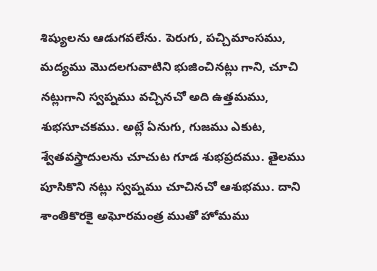శిష్యులను ఆడుగవలేను. పెరుగు, పచ్చిమాంసము, మద్యము మొదలగువాటిని భుజించినట్లు గాని, చూచి నట్లుగాని స్వప్నము వచ్చినచో అది ఉత్తమము, శుభసూచకము. అట్లే ఏనుగు, గుజము ఎకుట, శ్వేతవస్త్రాదులను చూచుట గూడ శుభప్రదము. తైలము పూసికొని నట్లు స్వప్నము చూచినచో ఆశుభము. దాని శాంతికొరకై అఘోరమంత్ర ముతో హోమము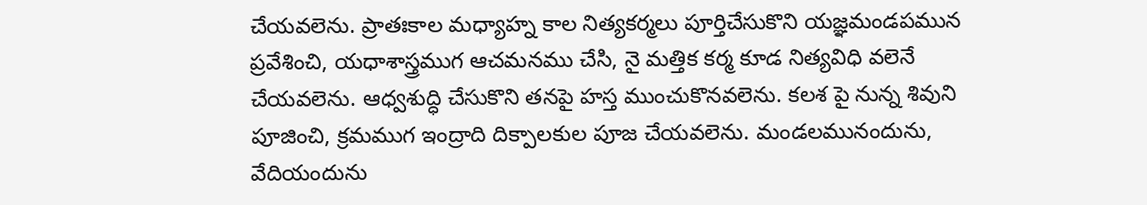చేయవలెను. ప్రాతఃకాల మధ్యాహ్న కాల నిత్యకర్మలు పూర్తిచేసుకొని యజ్ఞమండపమున ప్రవేశించి, యధాశాస్త్రముగ ఆచమనము చేసి, నై మత్తిక కర్మ కూడ నిత్యవిధి వలెనే చేయవలెను. ఆధ్వశుద్ధి చేసుకొని తనపై హస్త ముంచుకొనవలెను. కలశ పై నున్న శివుని పూజించి, క్రమముగ ఇంద్రాది దిక్పాలకుల పూజ చేయవలెను. మండలమునందును, వేదియందును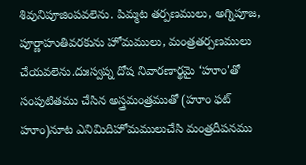శివునిపూజింపవలెను. పిమ్మట తర్పణములు, అగ్నిపూజ, పూర్ణాహుతివరకును హోమములు, మంత్రతర్పణములు చేయవలెను.దుఃస్వప్న దోష నివారణార్థమై ‘హూం'తో సంపుటితము చేసిన అస్త్రమంత్రముతో (హూం ఫట్ హూం)నూట ఎనిమిదిహోమములుచేసి మంత్రదీపనము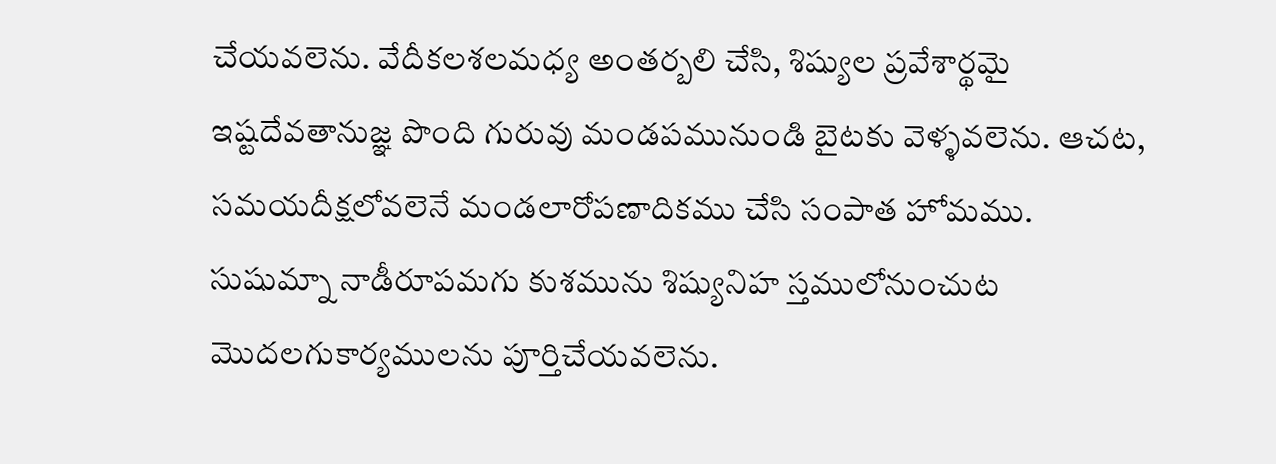చేయవలెను. వేదీకలశలమధ్య అంతర్బలి చేసి, శిష్యుల ప్రవేశార్థమై ఇష్టదేవతానుజ్ఞ పొంది గురువు మండపమునుండి బైటకు వెళ్ళవలెను. ఆచట, సమయదీక్షలోవలెనే మండలారోపణాదికము చేసి సంపాత హోమము. సుషుమ్నా నాడీరూపమగు కుశమును శిష్యునిహ స్తములోనుంచుట మొదలగుకార్యములను పూర్తిచేయవలెను.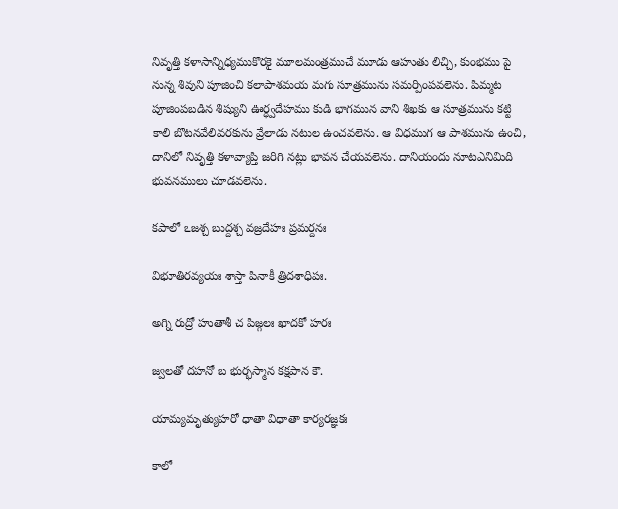నివృత్తి కళాసాన్నిధ్యముకొరకై మూలమంత్రముచే మూడు ఆహుతు లిచ్చి, కుంభము పై నున్న శివుని పూజించి కలాపాశమయ మగు సూత్రమును సమర్పింపవలెను. పిమ్మట పూజింపబడిన శిష్యుని ఊర్ధ్వదేహము కుడి భాగమున వాని శిఖకు ఆ సూత్రమును కట్టి కాలి బొటనవేలివరకును వ్రేలాడు నటుల ఉంచవలెను. ఆ విధముగ ఆ పాశమును ఉంచి, దానిలో నివృత్తి కళావ్యాప్తి జరిగి నట్లు భావన చేయవలెను. దానియందు నూటఎనిమిది భువనములు చూడవలెను.

కపాలో ఽజశ్చ బుద్దశ్చ వజ్రదేహః ప్రమర్దనః

విభూతిరవ్యయః శాస్తా పినాకీ త్రిదశాధిపః.

అగ్ని రుద్రో హుతాశీ చ పిజ్గలః ఖాదకో హరః

జ్వలతో దహనో బ భుర్భస్మాన కక్షపాన కౌ.

యామ్యమృత్యుహరో ధాతా విధాతా కార్యరజ్ఞకః

కాలో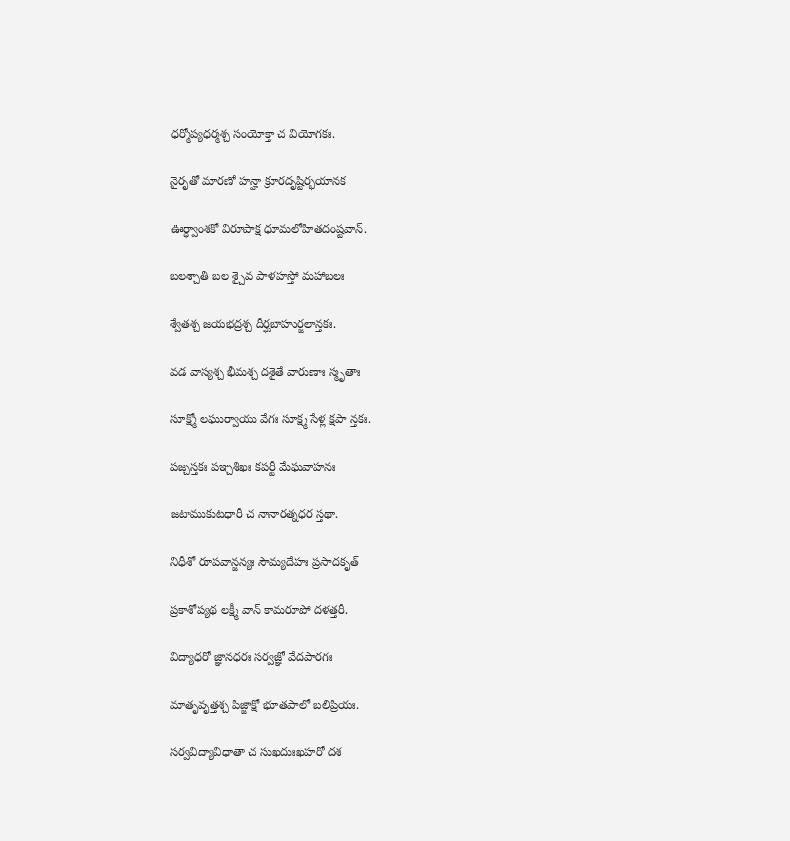ధర్మోప్యధర్మశ్చ సంయోక్తా చ వియోగకః.

నైరృతో మారణో హన్హా క్రూరదృష్టిర్భయానక

ఊర్ధ్వాంశకో విరూపాక్ష ధూమలోహితదంష్టవాన్.

బలశ్చాతి బల శ్చైవ పాళహస్తో మహాబలః

శ్వేతశ్చ జయభద్రశ్చ దీర్ఘబాహుర్జలాన్తకః.

వడ వాస్యశ్చ భీమశ్చ దశైతే వారుణాః స్మృతాః

సూక్ష్మో లఘుర్వాయు వేగః సూక్ష్మ సేళ్ల క్షపా న్తకః.

పజ్చస్తకః పఞ్చశిఖః కపర్టీ మేఘవాహనః

జటాముకుటధారీ చ నానారత్నధర స్తథా.

నిధీశో రూపవాన్జన్యః సౌమ్యదేహః ప్రసాదకృత్

ప్రకాశోప్యథ లక్ష్మీ వాన్ కామరూపో దళత్తరీ.

విద్యాధరో జ్ఞానధరః సర్వజ్ఞో వేదపారగః

మాతృవృత్తశ్చ పిజ్జాక్షో భూతపాలో బలిప్రియః.

సర్వవిద్యావిధాతా చ సుఖదుఃఖహరో దశ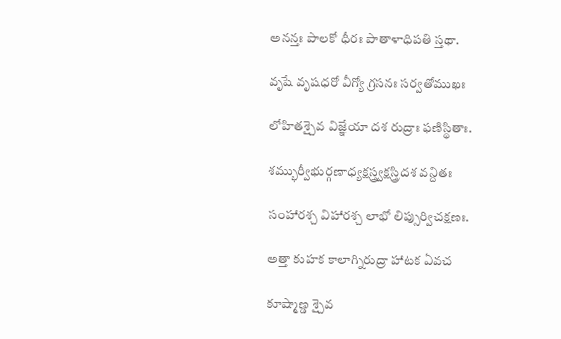అనన్తః పాలకో ధీరః పాతాళాధిపతి స్తథా.

వృషే వృషధరో వీగ్యో గ్రసనః సర్వతోముఖః

లోహితశ్చైవ విజ్ఞేయా దశ రుద్రాః ఫణిస్థితాః.

శమ్భుర్వీభుర్గణాధ్యక్షస్త్ర్వక్షస్త్రిదశ వన్దితః

సంహారశ్చ విహారశ్చ లాభో లిప్సుర్విచక్షణః.

అత్తా కుహక కాలాగ్నిరుద్రా హాటక ఏవచ

కూష్మాణ్డ శ్చైవ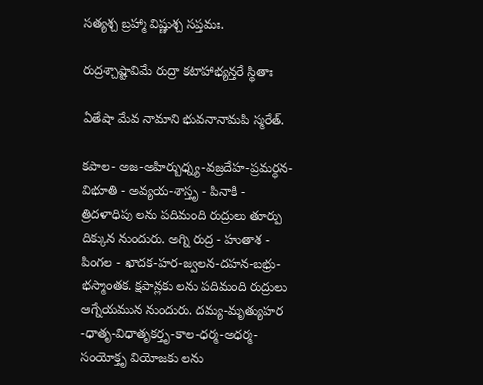సత్యశ్చ బ్రహ్మా విష్ణుశ్చ సప్తమః.

రుద్రశ్చాష్టావిమే రుద్రా కటాహాభ్యన్తరే స్థితాః

ఏతేషా మేవ నామాని భువనానామపి స్మరేత్.

కపాల- అజ-అహిర్బుధ్న్య-వజ్రదేహ-ప్రమర్ధన-విభూతి - అవ్యయ-శాస్తృ - పినాకి - త్రిదళాధిపు లను పదిమంది రుద్రులు తూర్పు దిక్కున నుందురు. అగ్ని రుద్ర - హుతాశ - పింగల - ఖాదక-హర-జ్వలన-దహన-బభ్రు-భస్మాంతక. క్షపాన్లకు లను పదిమంది రుద్రులు ఆగ్నేయమున నుందురు. దమ్య-మృత్యుహర -ధాతృ-విధాతృకర్తృ-కాల-ధర్మ-అధర్మ-సంయోక్తృ వియోజకు లను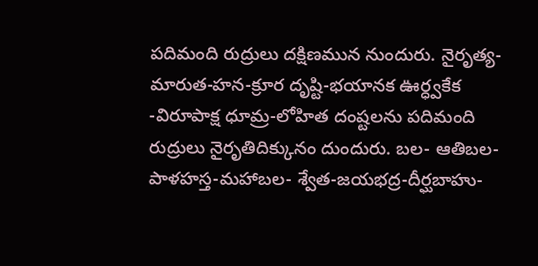పదిమంది రుద్రులు దక్షిణమున నుందురు. నైరృత్య-మారుత-హన-క్రూర దృష్టి-భయానక ఊర్ధ్వకేక -విరూపాక్ష ధూమ్ర-లోహిత దంష్టలను పదిమంది రుద్రులు నైరృతిదిక్కునం దుందురు. బల- ఆతిబల-పాళహస్త-మహాబల- శ్వేత-జయభద్ర-దీర్ఘబాహు-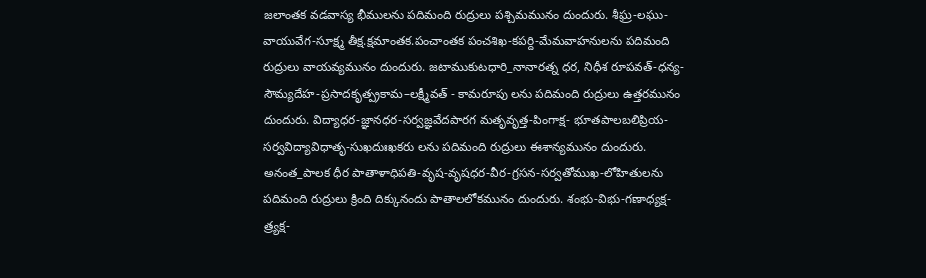జలాంతక వడవాస్య భీములను పదిమంది రుద్రులు పశ్చిమమునం దుందురు. శీఘ్ర-లఘు-వాయువేగ-సూక్ష్మ తీక్ష.క్షమాంతక.పంచాంతక పంచశిఖ-కపర్ది-మేమవాహనులను పదిమంది రుద్రులు వాయవ్యమునం దుందురు. జటాముకుటధారి_నానారత్న ధర, నిధీశ రూపవత్-ధన్య-సౌమ్యదేహ-ప్రసాదకృత్ప్రకామ–లక్ష్మీవత్ - కామరూపు లను పదిమంది రుద్రులు ఉత్తరమునం దుందురు. విద్యాధర-జ్ఞానధర-సర్వజ్ఞవేదపారగ మతృవృత్త-పింగాక్ష- భూతపాలబలిప్రియ-సర్వవిద్యావిధాతృ-సుఖదుఃఖకరు లను పదిమంది రుద్రులు ఈశాన్యమునం దుందురు. అనంత_పాలక ధీర పాతాళాధిపతి-వృష-వృషధర-వీర-గ్రసన-సర్వతోముఖ-లోహితులను పదిమంది రుద్రులు క్రింది దిక్కునందు పాతాలలోకమునం దుందురు. శంభు-విభు-గణాధ్యక్ష-త్ర్యక్ష-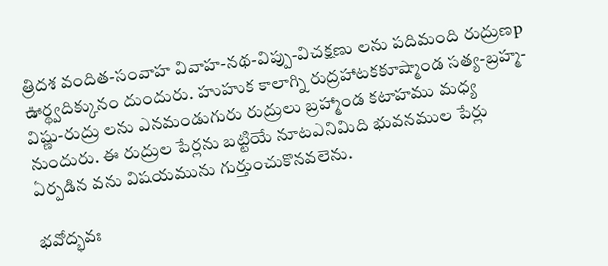త్రిదశ వందిత-సంవాహ వివాహ-నథ-విప్పు-విచక్షణు లను పదిమంది రుద్రుణp ఊర్థ్వదిక్కునం దుందురు. హుహుక కాలాగ్ని రుద్రహాటకకూష్మాండ సత్య-బ్రహ్మ-విష్ణు-రుద్రు లను ఎనమండుగురు రుద్రులు బ్రహ్మాండ కటాహము మధ్య నుందురు. ఈ రుద్రుల పేర్లను బట్టియే నూటఎనిమిది భువనముల పేర్లు ఏర్పడిన వను విషయమును గుర్తుంచుకొనవలెను.

భవోద్భవః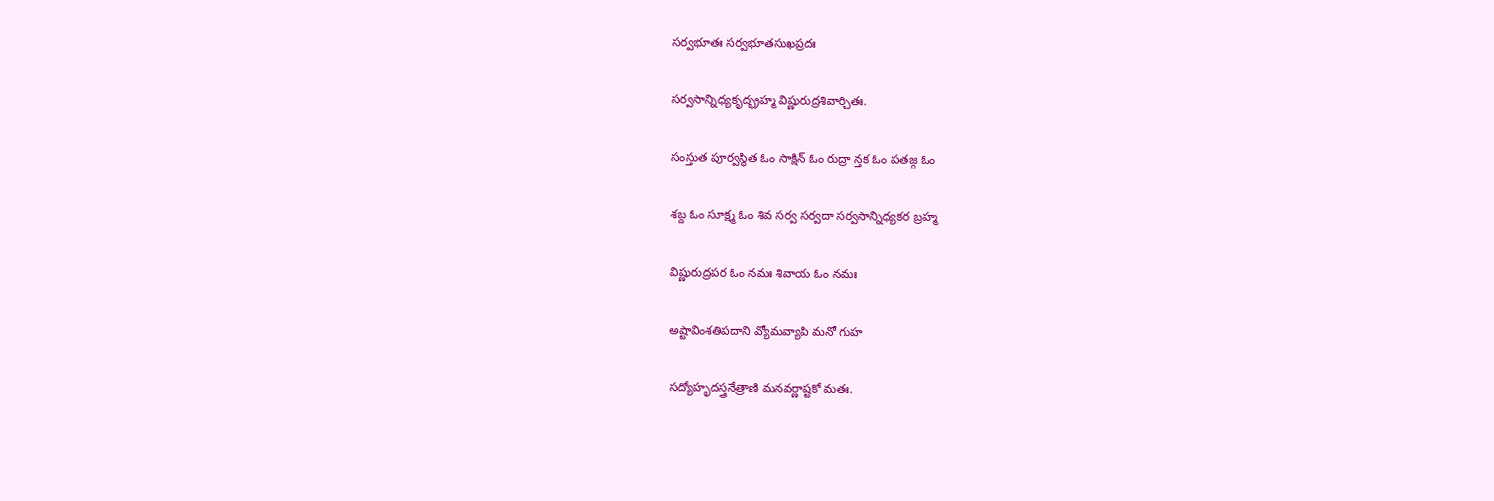సర్వభూతః సర్వభూతసుఖప్రదః

సర్వసాన్నిధ్యకృద్భ్రహ్మ విష్ణురుద్రశివార్చితః.

సంస్తుత పూర్వస్థిత ఓం సాక్షిన్ ఓం రుద్రా న్తక ఓం పతజ్గ ఓం

శబ్ద ఓం సూక్ష్మ ఓం శివ సర్వ సర్వదా సర్వసాన్నిధ్యకర బ్రహ్మ

విష్ణురుద్రపర ఓం నమః శివాయ ఓం నమః

అష్టావింశతిపదాని వ్యోమవ్యాపి మనో గుహ

సద్యోహృదస్త్రనేత్రాణి మనవర్ణాష్టకో మతః.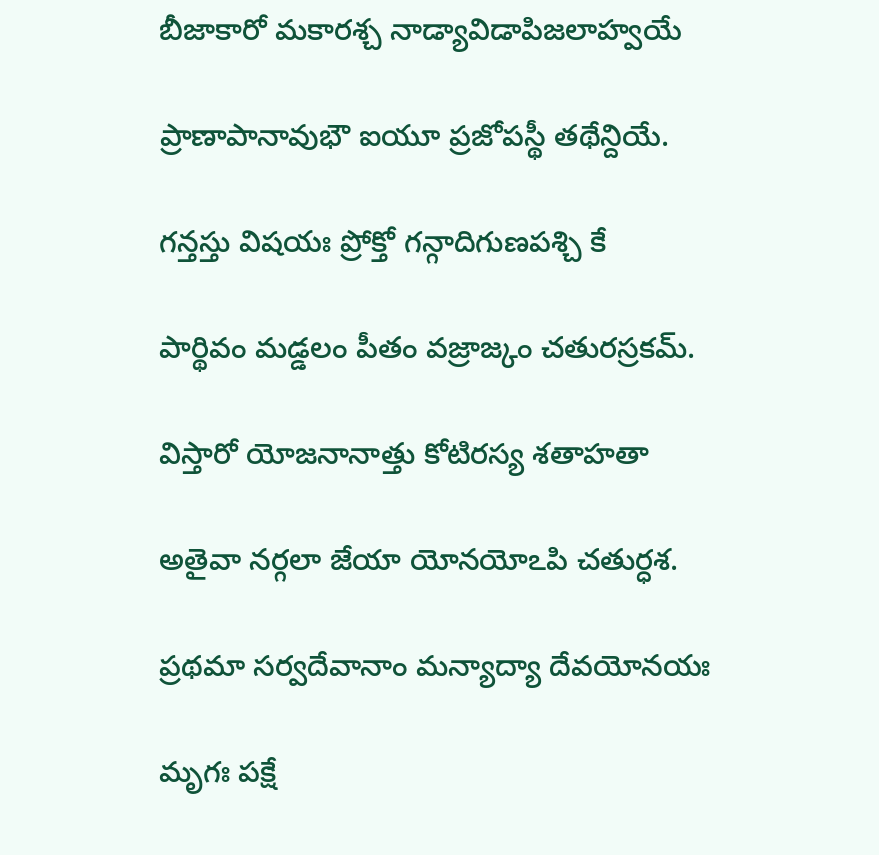బీజాకారో మకారశ్చ నాడ్యావిడాపిజలాహ్వయే

ప్రాణాపానావుభౌ ఐయూ ప్రజోపస్థీ తథేన్దియే.

గన్తస్తు విషయః ప్రోక్తో గన్గాదిగుణపశ్చి కే

పార్థివం మడ్డలం పీతం వజ్రాజ్కం చతురస్రకమ్.

విస్తారో యోజనానాత్తు కోటిరస్య శతాహతా

అతైవా నర్గలా జేయా యోనయోఽపి చతుర్ధశ.

ప్రథమా సర్వదేవానాం మన్యాద్యా దేవయోనయః

మృగః పక్షే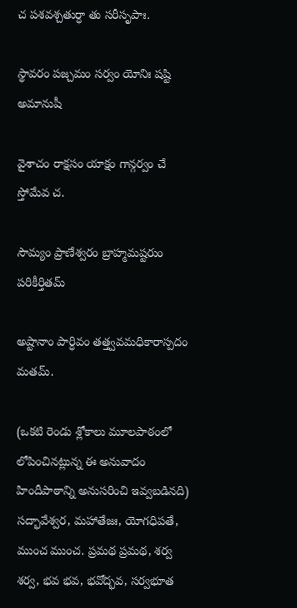చ పశవశ్చతుర్ధా తు సరీసృపాః.

స్థావరం పజ్చమం సర్వం యోనిః షష్టి అమానుషీ

వైశాచం రాక్షసం యాక్షం గాన్గర్వం చే స్తోమేవ చ.

సౌమ్యం ప్రాణేశ్వరం బ్రాహ్మమష్టరుం పరికీర్తితమ్

అష్టానాం పార్ధివం తత్త్వవమధికారాస్పదం మతమ్.

(ఒకటి రెండు శ్లోకాలు మూలపాఠంలో లోపించినట్లున్న ఈ అనువాదం హిందీపాఠాన్ని అనుసరించి ఇవ్వబడినది) సద్భావేశ్వర, మహాతేజః, యోగధిపతే, ముంచ ముంచ. ప్రమథ ప్రమథ, శర్వ శర్వ, భవ భవ, భవోద్భవ, సర్వభూత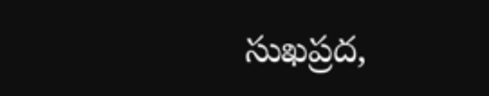సుఖప్రద,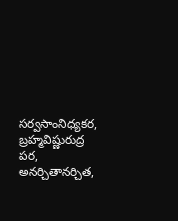సర్వసాంనిధ్యకర, బ్రహ్మవిష్ణురుద్ర పర, అనర్చితానర్చిత,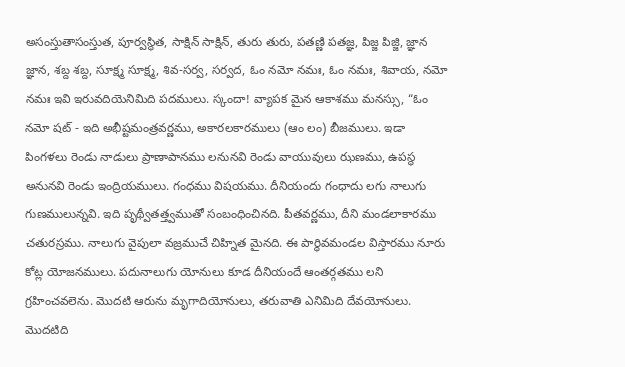అసంస్తుతాసంస్తుత, పూర్వస్థిత, సాక్షిన్ సాక్షిన్, తురు తురు, పతణ్ణి పతజ్ఞ, పిజ్జ పిజ్జి, జ్ఞాన జ్ఞాన, శబ్ద శబ్ద, సూక్ష్మ సూక్ష్మ, శివ-సర్వ, సర్వద, ఓం నమో నమః, ఓం నమః, శివాయ, నమో నమః ఇవి ఇరువదియెనిమిది పదములు. స్కందా! వ్యాపక మైన ఆకాశము మనస్సు, “ఓం నమో షట్ - ఇది అభీష్టమంత్రవర్ణము, అకారలకారములు (ఆం లం) బీజములు. ఇడా పింగళలు రెండు నాడులు ప్రాణాపానము లనునవి రెండు వాయువులు ఝణము, ఉపస్థ అనునవి రెండు ఇంద్రియములు. గంధము విషయము. దీనియందు గంధాదు లగు నాలుగు గుణములున్నవి. ఇది పృథ్వీతత్త్వముతో సంబంధించినది. పీతవర్ణము, దీని మండలాకారము చతురస్రము. నాలుగు వైపులా వజ్రముచే చిహ్నిత మైనది. ఈ పార్థివమండల విస్తారము నూరు కోట్ల యోజనములు. పదునాలుగు యోనులు కూడ దీనియందే ఆంతర్గతము లని గ్రహించవలెను. మొదటి ఆరును మృగాదియోనులు, తరువాతి ఎనిమిది దేవయోనులు. మొదటిది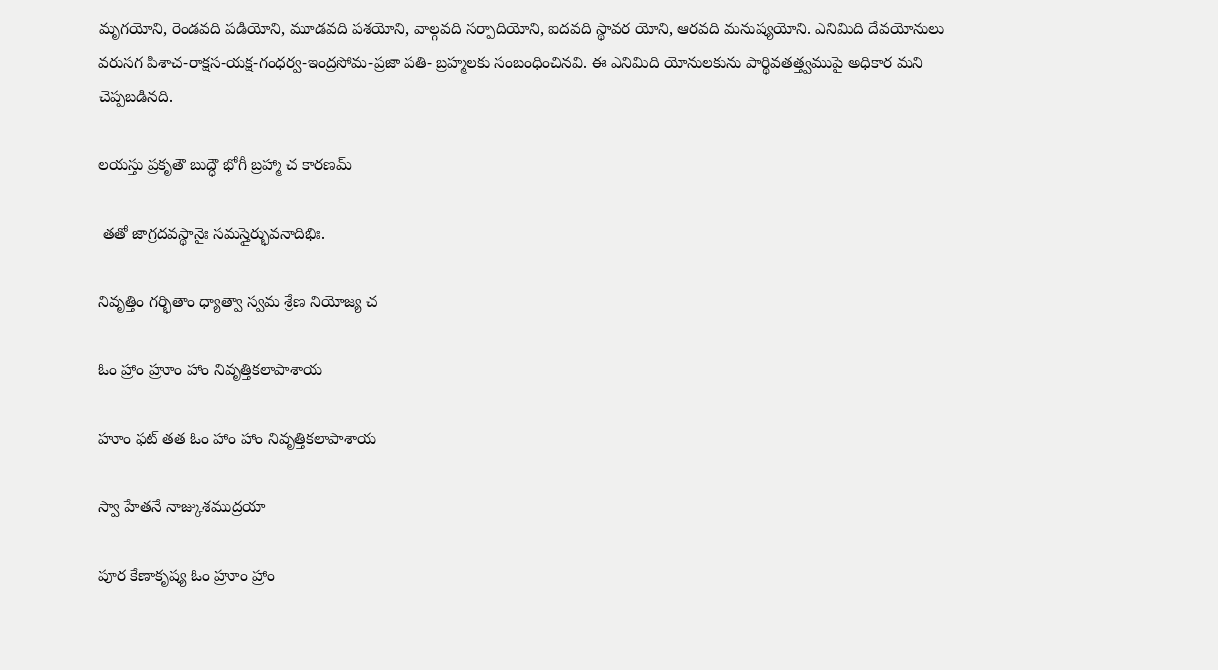మృగయోని, రెండవది పడియోని, మూడవది పశయోని, వాల్గవది సర్పాదియోని, ఐదవది స్థావర యోని, ఆరవది మనుష్యయోని. ఎనిమిది దేవయోనులు వరుసగ పిశాచ-రాక్షస-యక్ష-గంధర్వ-ఇంద్రసోమ-ప్రజా పతి- బ్రహ్మలకు సంబంధించినవి. ఈ ఎనిమిది యోనులకును పార్థివతత్త్వముపై అధికార మని చెప్పబడినది.

లయస్తు ప్రకృతౌ బుద్ధౌ భోగీ బ్రహ్మా చ కారణమ్

 తతో జాగ్రదవస్థానైః సమస్తైర్భువనాదిభిః.

నివృత్తిం గర్భితాం ధ్యాత్వా స్వమ శ్రేణ నియోజ్య చ

ఓం హ్రాం హ్రూం హాం నివృత్తికలాపాశాయ

హూం ఫట్ తత ఓం హాం హాం నివృత్తికలాపాశాయ

స్వా హేతనే నాజ్కుశముద్రయా

పూర కేణాకృష్య ఓం హ్రూం హ్రాం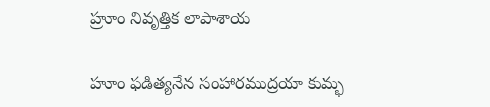హ్రూం నివృత్తిక లాపాశాయ

హూం ఫడిత్యనేన సంహారముద్రయా కుమ్భ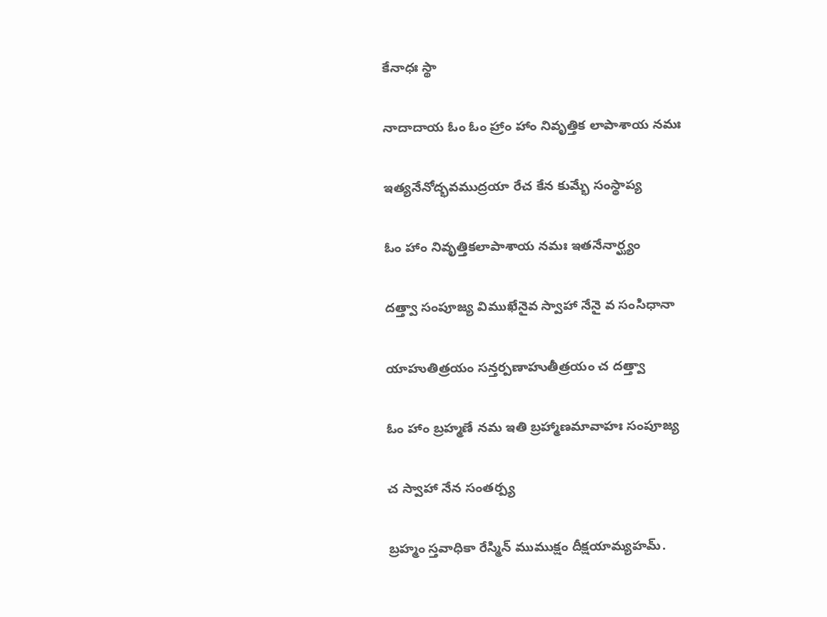కేనాధః స్థా

నాదాదాయ ఓం ఓం హ్రాం హాం నివృత్తిక లాపాశాయ నమః

ఇత్యనేనోద్భవముద్రయా రేచ కేన కుమ్భే సంస్థాప్య

ఓం హాం నివృత్తికలాపాశాయ నమః ఇతనేనార్ఘ్యం

దత్త్వా సంపూజ్య విముఖేనైవ స్వాహా నేనై వ సంసిధానా

యాహుతిత్రయం సన్తర్పణాహుతీత్రయం చ దత్త్వా

ఓం హాం బ్రహ్మణే నమ ఇతి బ్రహ్మాణమావాహః సంపూజ్య

చ స్వాహా నేన సంతర్ప్య

బ్రహ్మం స్తవాధికా రేస్మిన్ ముముక్షం దీక్షయామ్యహమ్.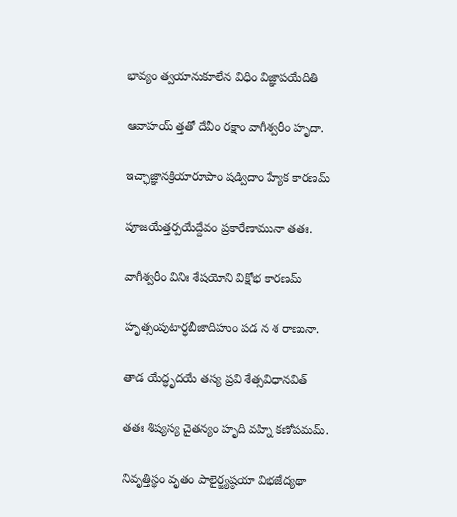భావ్యం త్వయానుకూలేన విధిం విజ్ఞాపయేదితి

ఆవాహయ్ త్తతో దేవీం రక్షాం వాగీశ్వరీం హృదా.

ఇచ్ఛాజ్ఞానక్రియారూపాం షడ్విదాం హ్యేక కారణమ్

పూజయేత్తర్పయేద్దేవం ప్రకారేణామునా తతః.

వాగీశ్వరీం వినిః శేషయోని విక్షోభ కారణమ్

హృత్సంపుటార్ధబీజాదిహుం పడ న శ రాణునా.

తాడ యేద్ధృదయే తస్య ప్రవి శేత్సవిధానవిత్

తతః శిష్యస్య చైతన్యం హృది వహ్ని కణోపమమ్.

నివృత్తిస్థం వృతం పాలైర్జ్యష్ఠయా విభజేద్యథా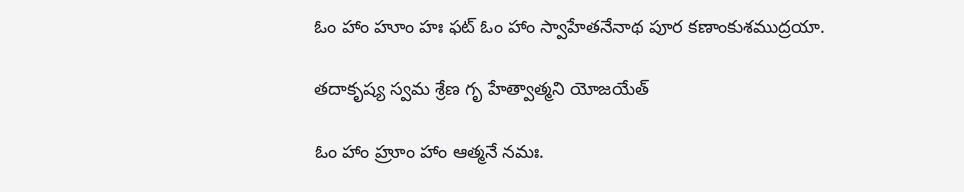ఓం హాం హూం హః ఫట్ ఓం హాం స్వాహేతనేనాథ పూర కణాంకుశముద్రయా.

తదాకృష్య స్వమ శ్రేణ గృ హేత్వాత్మని యోజయేత్

ఓం హాం హ్రూం హాం ఆత్మనే నమః.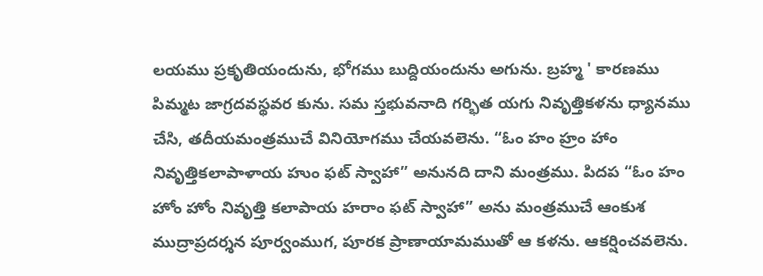లయము ప్రకృతియందును, భోగము బుద్దియందును అగును. బ్రహ్మ ' కారణము పిమ్మట జాగ్రదవస్థవర కును. సమ స్తభువనాది గర్భిత యగు నివృత్తికళను ధ్యానము చేసి, తదీయమంత్రముచే వినియోగము చేయవలెను. “ఓం హం హ్రం హాం నివృత్తికలాపాళాయ హుం ఫట్ స్వాహా” అనునది దాని మంత్రము. పిదప “ఓం హం హోం హోం నివృత్తి కలాపాయ హరాం ఫట్ స్వాహా” అను మంత్రముచే ఆంకుశ ముద్రాప్రదర్శన పూర్వంముగ, పూరక ప్రాణాయామముతో ఆ కళను. ఆకర్షించవలెను.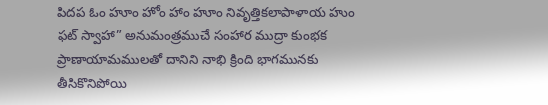పిదప ఓం హూం హోం హాం హూం నివృత్తికలాపాళాయ హుం ఫట్ స్వాహా” అనుమంత్రముచే సంహార ముద్రా కుంభక ప్రాణాయామములతో దానిని నాభి క్రింది భాగమునకు తీసికొనిపోయి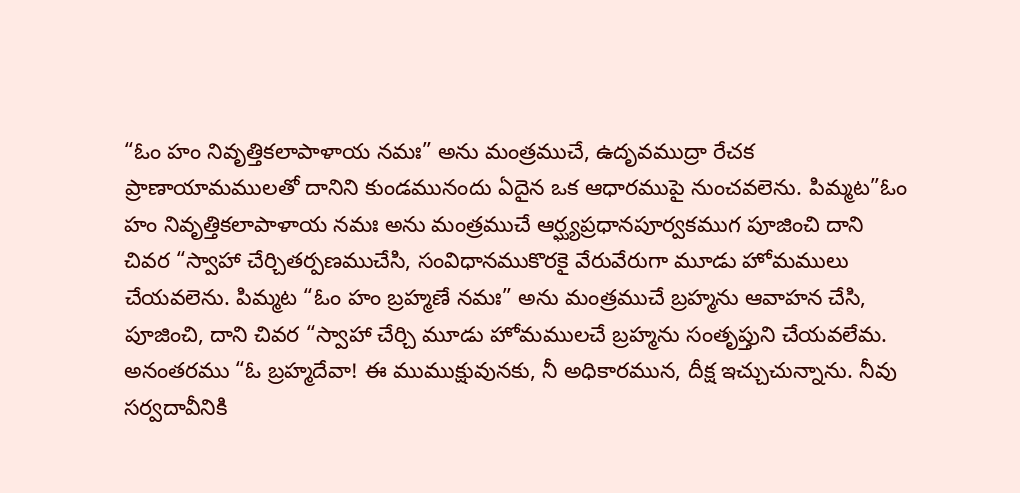“ఓం హం నివృత్తికలాపాళాయ నమః” అను మంత్రముచే, ఉదృవముద్రా రేచక ప్రాణాయామములతో దానిని కుండమునందు ఏదైన ఒక ఆధారముపై నుంచవలెను. పిమ్మట”ఓం హం నివృత్తికలాపాళాయ నమః అను మంత్రముచే ఆర్ఘ్యప్రధానపూర్వకముగ పూజించి దాని చివర “స్వాహా చేర్చితర్పణముచేసి, సంవిధానముకొరకై వేరువేరుగా మూడు హోమములు చేయవలెను. పిమ్మట “ఓం హం బ్రహ్మణే నమః” అను మంత్రముచే బ్రహ్మను ఆవాహన చేసి, పూజించి, దాని చివర “స్వాహా చేర్చి మూడు హోమములచే బ్రహ్మను సంతృప్తుని చేయవలేమ. అనంతరము “ఓ బ్రహ్మదేవా! ఈ ముముక్షువునకు, నీ అధికారమున, దీక్ష ఇచ్చుచున్నాను. నీవు సర్వదావీనికి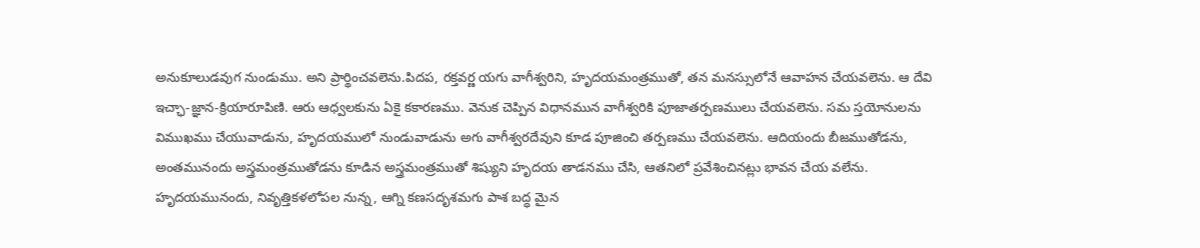అనుకూలుడవుగ నుండుము. అని ప్రార్థించవలెను.పిదప, రక్తవర్ణ యగు వాగీశ్వరిని, హృదయమంత్రముతో, తన మనస్సులోనే ఆవాహన చేయవలెను. ఆ దేవి ఇచ్ఛా-జ్ఞాన-క్రియారూపిణి. ఆరు ఆధ్వలకును ఏకై కకారణము. వెనుక చెప్పిన విధానమున వాగీశ్వరికి పూజాతర్పణములు చేయవలెను. సమ స్తయోనులను విముఖము చేయువాడును, హృదయములో నుండువాడును అగు వాగీశ్వరదేవుని కూడ పూజించి తర్పణము చేయవలెను. ఆదియందు బీజముతోడను, అంతమునందు అస్త్రమంత్రముతోడను కూడిన అస్త్రమంత్రముతో శిష్యుని హృదయ తాడనము చేసి, ఆతనిలో ప్రవేశించినట్లు భావన చేయ వలేను. హృదయమునందు, నివృత్తికళలోపల నున్న, ఆగ్ని కణసదృశమగు పాశ బద్ధ మైన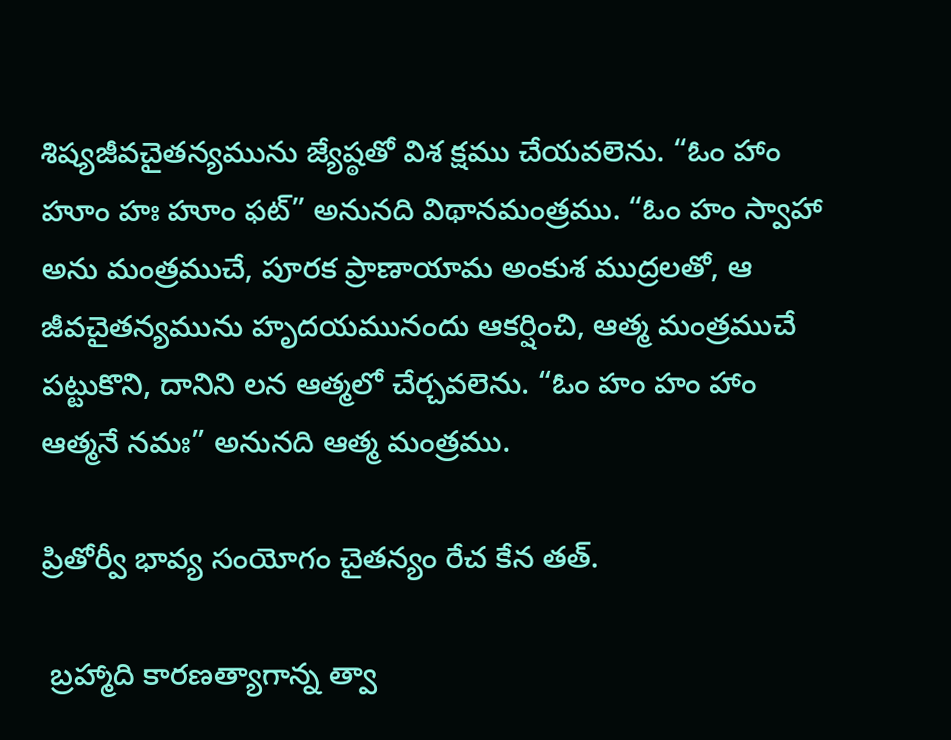శిష్యజీవచైతన్యమును జ్యేష్ఠతో విశ క్షము చేయవలెను. “ఓం హాం హూం హః హూం ఫట్” అనునది విథానమంత్రము. “ఓం హం స్వాహా అను మంత్రముచే, పూరక ప్రాణాయామ అంకుశ ముద్రలతో, ఆ జీవచైతన్యమును హృదయమునందు ఆకర్షించి, ఆత్మ మంత్రముచే పట్టుకొని, దానిని లన ఆత్మలో చేర్చవలెను. “ఓం హం హం హాం ఆత్మనే నమః” అనునది ఆత్మ మంత్రము.

ప్రితోర్వీ భావ్య సంయోగం చైతన్యం రేచ కేన తత్.

 బ్రహ్మాది కారణత్యాగాన్న త్వా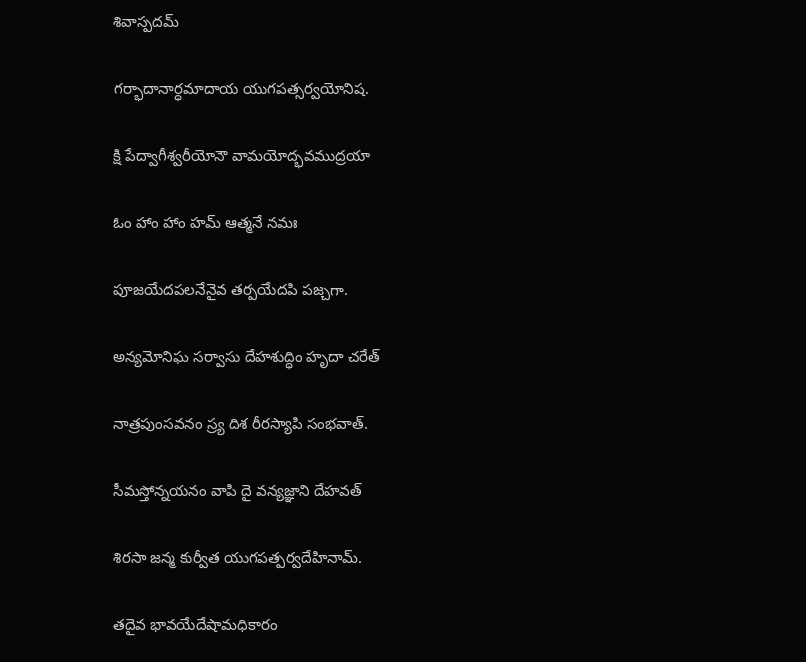శివాస్పదమ్

గర్భాదానార్ధమాదాయ యుగపత్సర్వయోనిష.

క్షి పేద్వాగీశ్వరీయోనౌ వామయోద్భవముద్రయా

ఓం హాం హాం హమ్ ఆత్మనే నమః

పూజయేదపలనేనైవ తర్పయేదపి పజ్చగా.

అన్యమోనిఘ సర్వాసు దేహశుద్ధిం హృదా చరేత్

నాత్రపుంసవనం స్ర్య దిశ రీరస్యాపి సంభవాత్.

సీమస్తోన్నయనం వాపి దై వన్యజ్ఞాని దేహవత్

శిరసా జన్మ కుర్వీత యుగపత్పర్వదేహినామ్.

తదైవ భావయేదేషామధికారం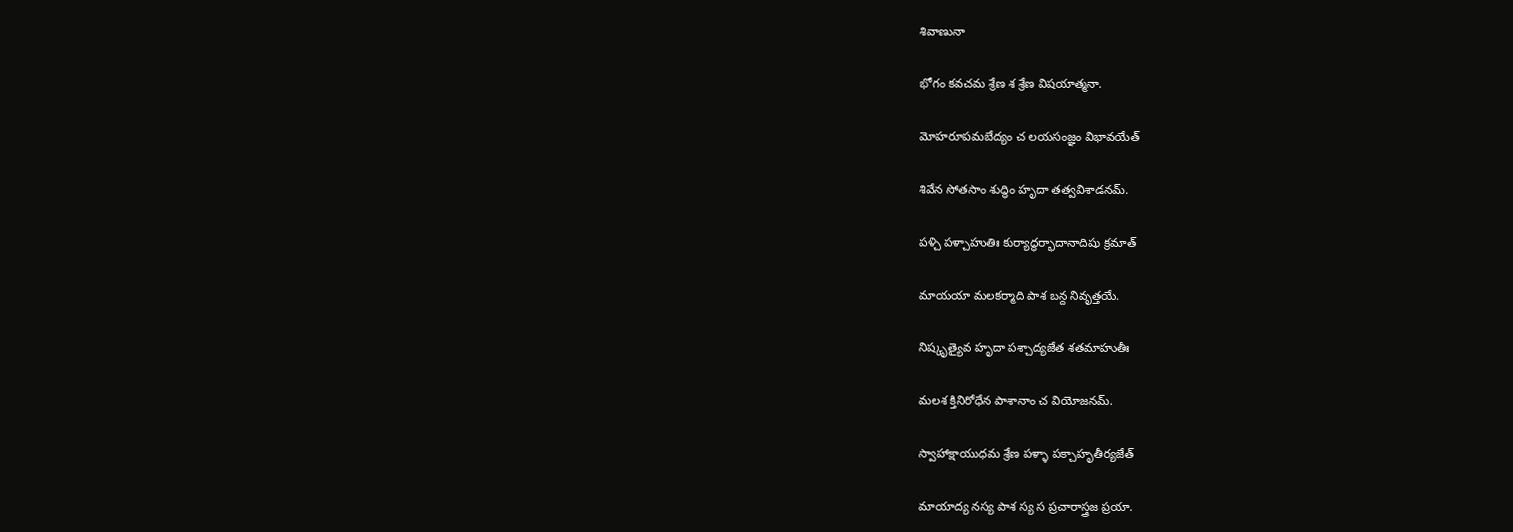శివాణునా

భోగం కవచమ శ్రేణ శ శ్రేణ విషయాత్మనా.

మోహరూపమబేద్యం చ లయసంజ్ఞం విభావయేత్

శివేన సోతసాం శుద్ధిం హృదా తత్వవిశాడనమ్.

పళ్చి పళ్చాహుతిః కుర్యాద్ధర్భాదానాదిషు క్రమాత్

మాయయా మలకర్మాది పాశ బన్ద నివృత్తయే.

నిష్కృత్యైవ హృదా పశ్చాద్యజేత శతమాహుతీః

మలశ క్తినిరోధేన పాశానాం చ వియోజనమ్.

స్వాహాక్షాయుధమ శ్రేణ పళ్ళా పక్చాహృతీర్యజేత్

మాయాద్య నస్య పాశ స్య స ప్రచారాస్త్రజ ప్రయా.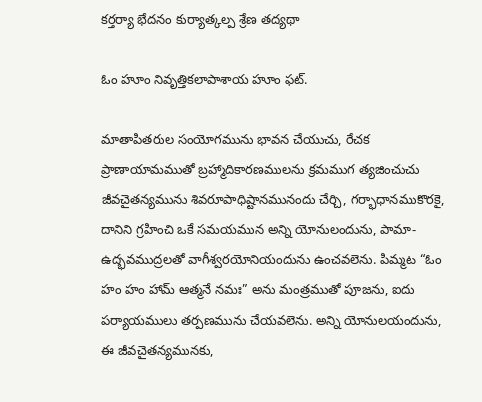కర్తర్యా భేదనం కుర్యాత్కల్ప శ్రేణ తద్యథా

ఓం హూం నివృత్తికలాపాశాయ హూం ఫట్.

మాతాపితరుల సంయోగమును భావన చేయుచు, రేచక ప్రాణాయామముతో బ్రహ్మాదికారణములను క్రమముగ త్యజించుచు జీవచైతన్యమును శివరూపాధిష్టానమునందు చేర్చి, గర్భాధానముకొరకై, దానిని గ్రహించి ఒకే సమయమున అన్ని యోనులందును, పామా-ఉద్భవముద్రలతో వాగీశ్వరయోనియందును ఉంచవలెను. పిమ్మట “ఓం హం హం హామ్ ఆత్మనే నమః” అను మంత్రముతో పూజను, ఐదు పర్యాయములు తర్పణమును చేయవలెను. అన్ని యోనులయందును, ఈ జీవచైతన్యమునకు,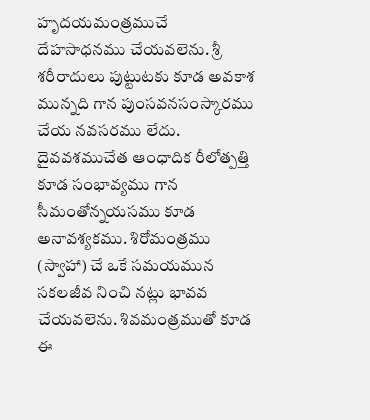హృదయమంత్రముచే దేహసాధనము చేయవలెను. శ్రీ శరీరాదులు పుట్టుటకు కూడ అవకాశ మున్నది గాన పుంసవనసంస్కారము చేయ నవసరము లేదు. దైవవశముచేత ఆంధాదిక రీలోత్పత్తి కూడ సంభావ్యము గాన సీమంతోన్నయసము కూడ అనావశ్యకము. శిరోమంత్రము (స్వాహా) చే ఒకే సమయమున సకలజీవ నించి నట్లు భావవ చేయవలెను. శివమంత్రముతో కూడ ఈ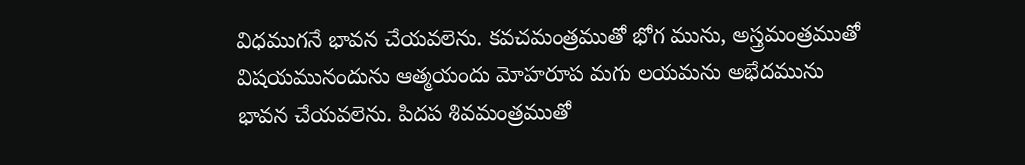విధముగనే భావన చేయవలెను. కవచమంత్రముతో భోగ మును, అస్త్రమంత్రముతో విషయమునందును ఆత్మయందు మోహరూప మగు లయమను అభేదమును భావన చేయవలెను. పిదప శివమంత్రముతో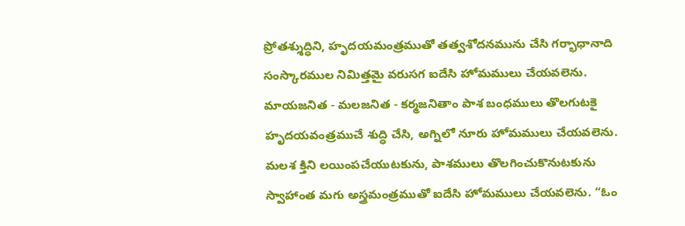ప్రోతశ్శుద్ధిని, హృదయమంత్రముతో తత్వశోదనమును చేసి గర్భాధానాది సంస్కారముల నిమిత్తమై వరుసగ ఐదేసి హోమములు చేయవలెను. మాయజనిత - మలజనిత - కర్మజనితాం పాశ బంధములు తొలగుటకై హృదయవంత్రముచే శుద్ధి చేసి, అగ్నిలో నూరు హోమములు చేయవలెను. మలశ క్తిని లయింపచేయుటకును, పాశములు తొలగించుకొనుటకును స్వాహాంత మగు అస్త్రమంత్రముతో ఐదేసి హోమములు చేయవలెను. “ఓం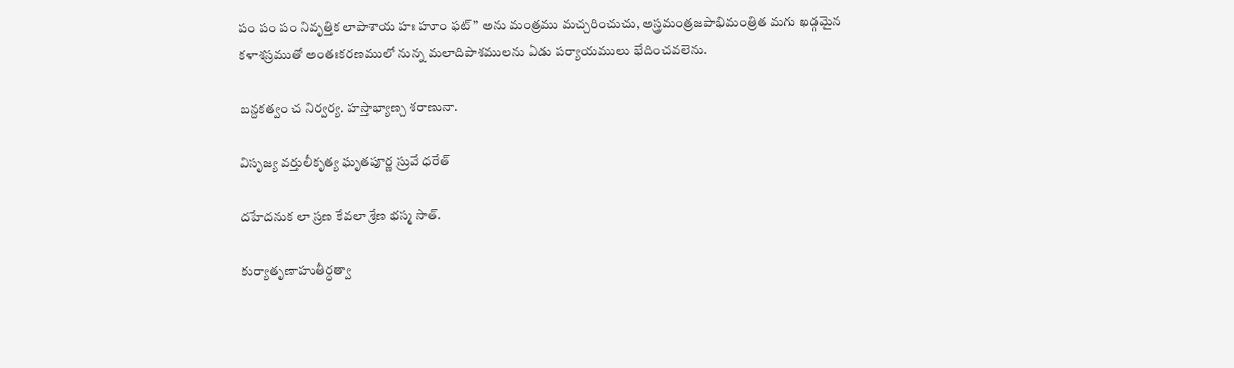పం పం పం నివృత్తిక లాపాశాయ హః హూం ఫట్” అను మంత్రము మచ్చరించుచు, అస్త్రమంత్రజపాభిమంత్రిత మగు ఖడ్గమైన కళాశస్రముతో అంతఃకరణములో నున్న మలాదిపాశములను ఏడు పర్యాయములు భేదించవలెను.

బన్దకత్వం చ నిర్వర్య. హస్తాభ్యాణ్చ శరాణునా.

విసృజ్య వర్తులీకృత్య ఘృతపూర్ణ స్రువే ధరేత్

దహేదనుక లా స్రణ కేవలా శ్రేణ భస్మ సాత్.

కుర్యాతృణాహుతీర్ధత్వా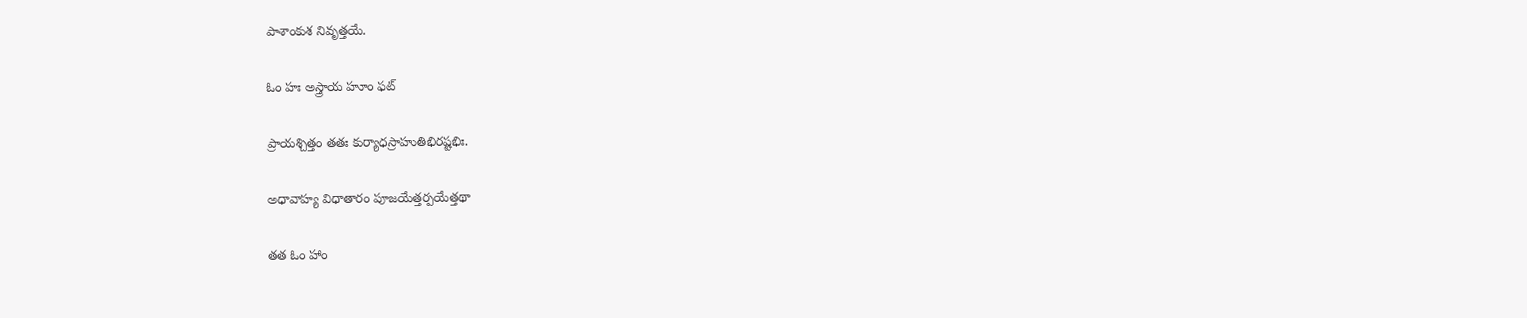పాశాంకుశ నివృత్తయే.

ఓం హః అస్త్రాయ హూం ఫట్

ప్రాయశ్చిత్తం తతః కుర్యాధస్రాహుతిభిరష్టభిః.

అధావాహ్య విధాతారం పూజయేత్తర్పయేత్తథా

తత ఓం హాం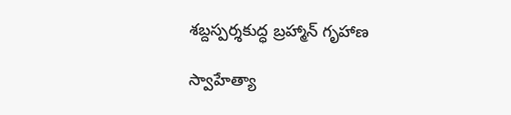శబ్దస్పర్శకుద్ధ బ్రహ్మాన్ గృహాణ

స్వాహేత్యా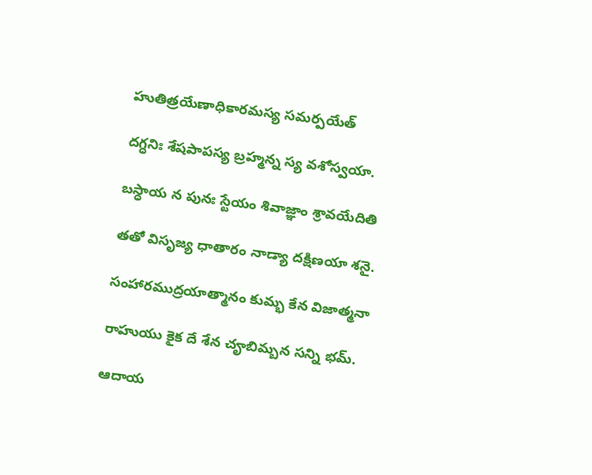హుతిత్రయేణాధికారమస్య సమర్పయేత్

దగ్ధనిః శేషపాపస్య బ్రహ్మన్న స్య వశోస్వయా.

బస్ధాయ న పునః స్టేయం శివాజ్ఞాం శ్రావయేదితి

తతో విసృజ్య ధాతారం నాడ్యా దక్షిణయా శనై.

సంహారముద్రయాత్మానం కుమ్భ కేన విజాత్మనా

రాహుయు కైక దే శేన చౄబిమ్బన సన్ని భమ్.

ఆదాయ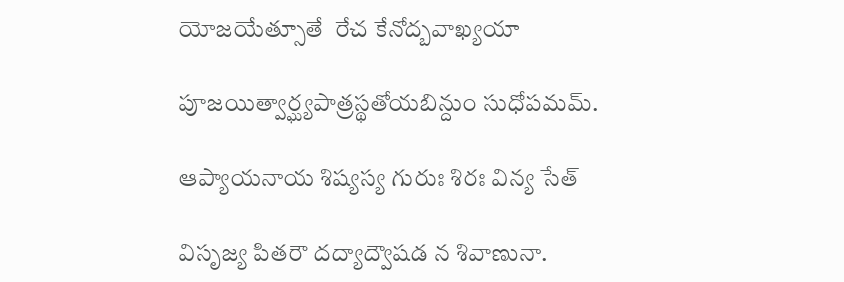యోజయేత్సూతే  రేచ కేనోద్బవాఖ్యయా

పూజయిత్వార్ఘ్యపాత్రస్థతోయబిన్దుం సుధోపమమ్.

ఆప్యాయనాయ శిష్యస్య గురుః శిరః విన్య సేత్

విసృజ్య పితరౌ దద్యాద్వౌషడ న శివాణునా.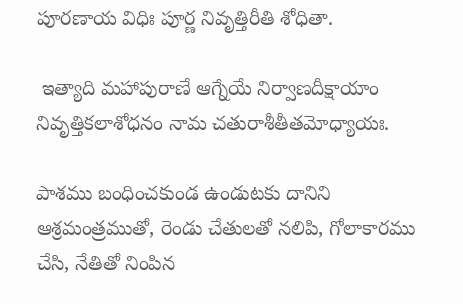పూరణాయ విధిః పూర్ణ నివృత్తిరీతి శోధితా.

 ఇత్యాది మహాపురాణే ఆగ్నేయే నిర్వాణదీక్షాయాం నివృత్తికలాశోధనం నామ చతురాశీతీతమోధ్యాయః.

పాశము బంధించకుండ ఉండుటకు దానిని ఆశ్రమంత్రముతో, రెండు చేతులతో నలిపి, గోలాకారము చేసి, నేతితో నింపిన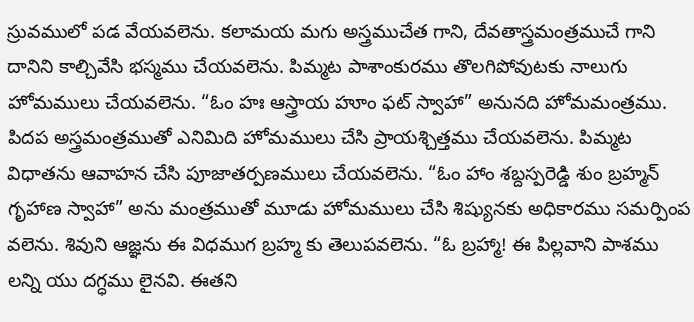స్రువములో పడ వేయవలెను. కలామయ మగు అస్త్రముచేత గాని, దేవతాస్త్రమంత్రముచే గాని దానిని కాల్చివేసి భస్మము చేయవలెను. పిమ్మట పాశాంకురము తొలగిపోవుటకు నాలుగు హోమములు చేయవలెను. “ఓం హః ఆస్త్రాయ హూం ఫట్ స్వాహా” అనునది హోమమంత్రము. పిదప అస్త్రమంత్రముతో ఎనిమిది హోమములు చేసి ప్రాయశ్చిత్తము చేయవలెను. పిమ్మట విధాతను ఆవాహన చేసి పూజాతర్పణములు చేయవలెను. “ఓం హాం శబ్దస్పరెడ్డి శుం బ్రహ్మన్ గృహాణ స్వాహా” అను మంత్రముతో మూడు హోమములు చేసి శిష్యునకు అధికారము సమర్పింప వలెను. శివుని ఆజ్ఞను ఈ విధముగ బ్రహ్మ కు తెలుపవలెను. “ఓ బ్రహ్మా! ఈ పిల్లవాని పాశము లన్ని యు దగ్ధము లైనవి. ఈతని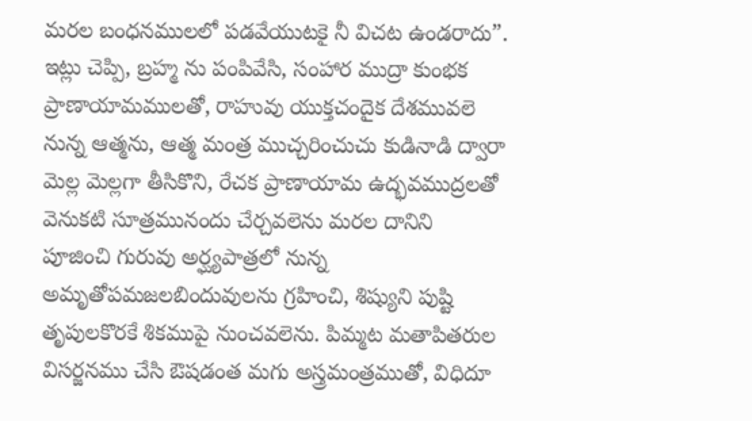మరల బంధనములలో పడవేయుటకై నీ విచట ఉండరాదు”. ఇట్లు చెప్పి, బ్రహ్మ ను పంపివేసి, సంహార ముద్రా కుంభక ప్రాణాయామములతో, రాహువు యుక్తచందైక దేశమువలె నున్న ఆత్మను, ఆత్మ మంత్ర ముచ్చరించుచు కుడినాడి ద్వారా మెల్ల మెల్లగా తీసికొని, రేచక ప్రాణాయామ ఉద్భవముద్రలతో వెనుకటి సూత్రమునందు చేర్చవలెను మరల దానిని పూజించి గురువు అర్ఘ్యపాత్రలో నున్న అమృతోపమజలబిందువులను గ్రహించి, శిష్యుని పుష్టి తృపులకొరకే శికముపై నుంచవలెను. పిమ్మట మతాపితరుల విసర్జనము చేసి ఔషడంత మగు అస్త్రమంత్రముతో, విధిదూ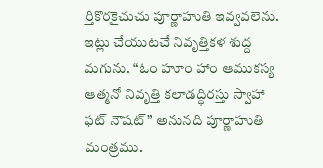ర్తికొరకైచుచు పూర్ణాహుతి ఇవ్వవలెను. ఇట్లు చేయుటచే నివృత్తికళ శుద్ద మగును. “ఓం హూం హాం ఆముకస్య ఆత్మనో నివృత్తి కలాడద్ధిరస్తు స్వాహా ఫట్ నౌషట్” అనునది పూర్ణాహుతి మంత్రము.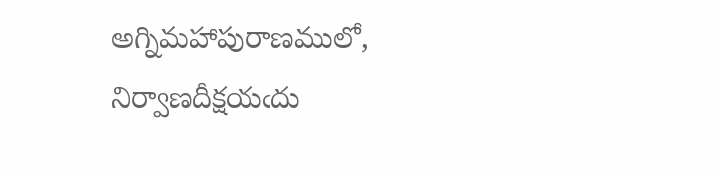అగ్నిమహాపురాణములో, నిర్వాణదీక్షయఁదు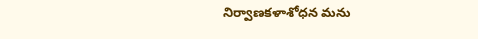నిర్వాణకళాశోధన మను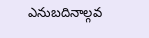ఎనుబదినాల్గవ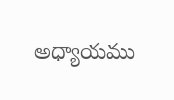అధ్యాయము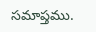సమాప్తము.